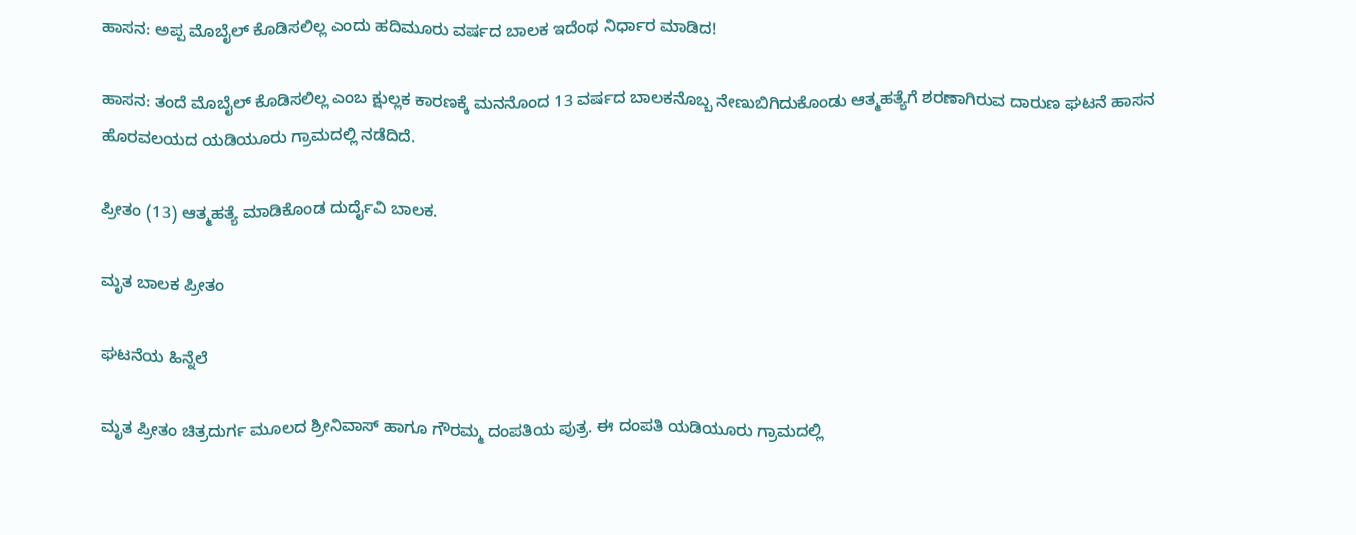ಹಾಸನ: ಅಪ್ಪ ಮೊಬೈಲ್ ಕೊಡಿಸಲಿಲ್ಲ ಎಂದು ಹದಿಮೂರು ವರ್ಷದ ಬಾಲಕ ಇದೆಂಥ ನಿರ್ಧಾರ ಮಾಡಿದ!

ಹಾಸನ: ತಂದೆ ಮೊಬೈಲ್ ಕೊಡಿಸಲಿಲ್ಲ ಎಂಬ ಕ್ಷುಲ್ಲಕ ಕಾರಣಕ್ಕೆ ಮನನೊಂದ 13 ವರ್ಷದ ಬಾಲಕನೊಬ್ಬ ನೇಣುಬಿಗಿದುಕೊಂಡು ಆತ್ಮಹತ್ಯೆಗೆ ಶರಣಾಗಿರುವ ದಾರುಣ ಘಟನೆ ಹಾಸನ ಹೊರವಲಯದ ಯಡಿಯೂರು ಗ್ರಾಮದಲ್ಲಿ ನಡೆದಿದೆ.

ಪ್ರೀತಂ (13) ಆತ್ಮಹತ್ಯೆ ಮಾಡಿಕೊಂಡ ದುರ್ದೈವಿ ಬಾಲಕ.

ಮೃತ ಬಾಲಕ ಪ್ರೀತಂ

ಘಟನೆಯ ಹಿನ್ನೆಲೆ

ಮೃತ ಪ್ರೀತಂ ಚಿತ್ರದುರ್ಗ ಮೂಲದ ಶ್ರೀನಿವಾಸ್ ಹಾಗೂ ಗೌರಮ್ಮ ದಂಪತಿಯ ಪುತ್ರ. ಈ ದಂಪತಿ ಯಡಿಯೂರು ಗ್ರಾಮದಲ್ಲಿ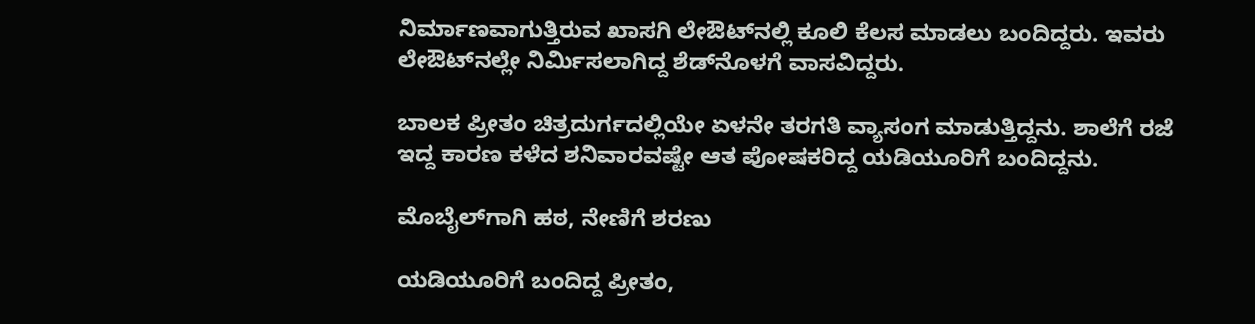ನಿರ್ಮಾಣವಾಗುತ್ತಿರುವ ಖಾಸಗಿ ಲೇಔಟ್‌ನಲ್ಲಿ ಕೂಲಿ ಕೆಲಸ ಮಾಡಲು ಬಂದಿದ್ದರು. ಇವರು ಲೇಔಟ್‌ನಲ್ಲೇ ನಿರ್ಮಿಸಲಾಗಿದ್ದ ಶೆಡ್‌ನೊಳಗೆ ವಾಸವಿದ್ದರು.

ಬಾಲಕ ಪ್ರೀತಂ ಚಿತ್ರದುರ್ಗದಲ್ಲಿಯೇ ಏಳನೇ ತರಗತಿ ವ್ಯಾಸಂಗ ಮಾಡುತ್ತಿದ್ದನು. ಶಾಲೆಗೆ ರಜೆ ಇದ್ದ ಕಾರಣ ಕಳೆದ ಶನಿವಾರವಷ್ಟೇ ಆತ ಪೋಷಕರಿದ್ದ ಯಡಿಯೂರಿಗೆ ಬಂದಿದ್ದನು.

ಮೊಬೈಲ್‌ಗಾಗಿ ಹಠ, ನೇಣಿಗೆ ಶರಣು

ಯಡಿಯೂರಿಗೆ ಬಂದಿದ್ದ ಪ್ರೀತಂ,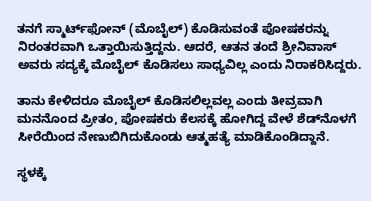ತನಗೆ ಸ್ಮಾರ್ಟ್‌ಫೋನ್ (ಮೊಬೈಲ್) ಕೊಡಿಸುವಂತೆ ಪೋಷಕರನ್ನು ನಿರಂತರವಾಗಿ ಒತ್ತಾಯಿಸುತ್ತಿದ್ದನು. ಆದರೆ, ಆತನ ತಂದೆ ಶ್ರೀನಿವಾಸ್ ಅವರು ಸದ್ಯಕ್ಕೆ ಮೊಬೈಲ್ ಕೊಡಿಸಲು ಸಾಧ್ಯವಿಲ್ಲ ಎಂದು ನಿರಾಕರಿಸಿದ್ದರು.

ತಾನು ಕೇಳಿದರೂ ಮೊಬೈಲ್ ಕೊಡಿಸಲಿಲ್ಲವಲ್ಲ ಎಂದು ತೀವ್ರವಾಗಿ ಮನನೊಂದ ಪ್ರೀತಂ, ಪೋಷಕರು ಕೆಲಸಕ್ಕೆ ಹೋಗಿದ್ದ ವೇಳೆ ಶೆಡ್‌ನೊಳಗೆ ಸೀರೆಯಿಂದ ನೇಣುಬಿಗಿದುಕೊಂಡು ಆತ್ಮಹತ್ಯೆ ಮಾಡಿಕೊಂಡಿದ್ದಾನೆ.

ಸ್ಥಳಕ್ಕೆ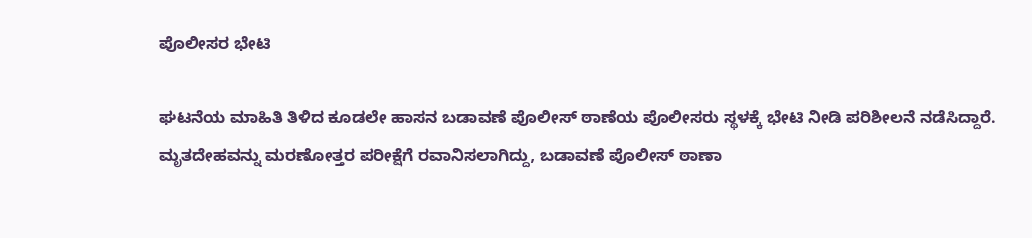ಪೊಲೀಸರ ಭೇಟಿ

ಘಟನೆಯ ಮಾಹಿತಿ ತಿಳಿದ ಕೂಡಲೇ ಹಾಸನ ಬಡಾವಣೆ ಪೊಲೀಸ್ ಠಾಣೆಯ ಪೊಲೀಸರು ಸ್ಥಳಕ್ಕೆ ಭೇಟಿ ನೀಡಿ ಪರಿಶೀಲನೆ ನಡೆಸಿದ್ದಾರೆ. ಮೃತದೇಹವನ್ನು ಮರಣೋತ್ತರ ಪರೀಕ್ಷೆಗೆ ರವಾನಿಸಲಾಗಿದ್ದು, ಬಡಾವಣೆ ಪೊಲೀಸ್ ಠಾಣಾ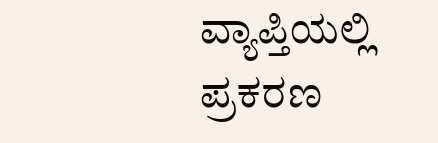ವ್ಯಾಪ್ತಿಯಲ್ಲಿ ಪ್ರಕರಣ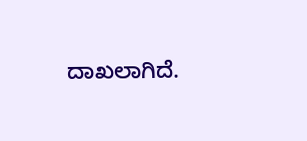ದಾಖಲಾಗಿದೆ.